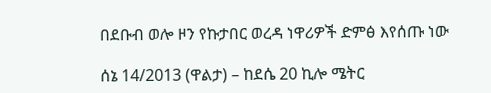በደቡብ ወሎ ዞን የኩታበር ወረዳ ነዋሪዎች ድምፅ እየሰጡ ነው

ሰኔ 14/2013 (ዋልታ) – ከደሴ 20 ኪሎ ሜትር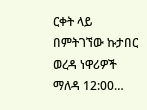ርቀት ላይ በምትገኘው ኩታበር ወረዳ ነዋሪዎች ማለዳ 12:00…